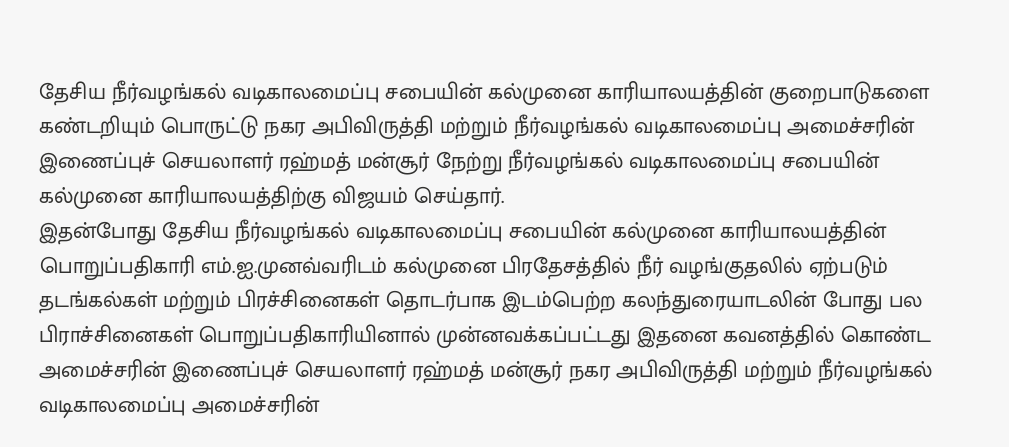தேசிய நீர்வழங்கல் வடிகாலமைப்பு சபையின் கல்முனை காரியாலயத்தின் குறைபாடுகளை கண்டறியும் பொருட்டு நகர அபிவிருத்தி மற்றும் நீர்வழங்கல் வடிகாலமைப்பு அமைச்சரின் இணைப்புச் செயலாளர் ரஹ்மத் மன்சூர் நேற்று நீர்வழங்கல் வடிகாலமைப்பு சபையின் கல்முனை காரியாலயத்திற்கு விஜயம் செய்தார்.
இதன்போது தேசிய நீர்வழங்கல் வடிகாலமைப்பு சபையின் கல்முனை காரியாலயத்தின் பொறுப்பதிகாரி எம்.ஐ.முனவ்வரிடம் கல்முனை பிரதேசத்தில் நீர் வழங்குதலில் ஏற்படும் தடங்கல்கள் மற்றும் பிரச்சினைகள் தொடர்பாக இடம்பெற்ற கலந்துரையாடலின் போது பல பிராச்சினைகள் பொறுப்பதிகாரியினால் முன்னவக்கப்பட்டது இதனை கவனத்தில் கொண்ட அமைச்சரின் இணைப்புச் செயலாளர் ரஹ்மத் மன்சூர் நகர அபிவிருத்தி மற்றும் நீர்வழங்கல் வடிகாலமைப்பு அமைச்சரின்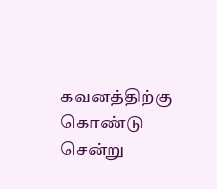கவனத்திற்கு கொண்டு சென்று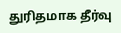துரிதமாக தீர்வு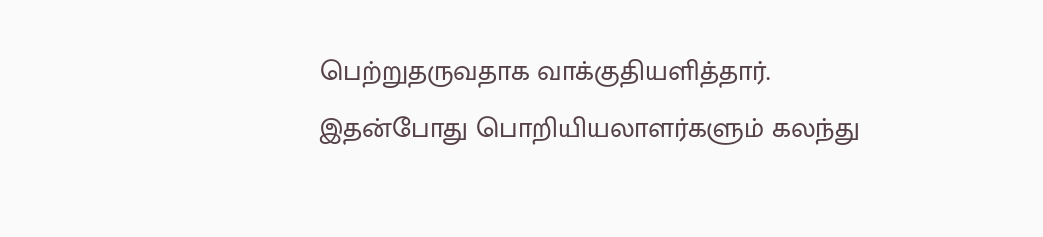பெற்றுதருவதாக வாக்குதியளித்தார். இதன்போது பொறியியலாளர்களும் கலந்து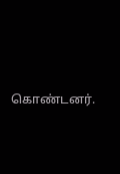கொண்டனர்.